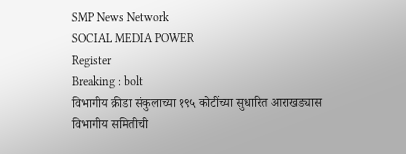SMP News Network
SOCIAL MEDIA POWER
Register
Breaking : bolt
विभागीय क्रीडा संकुलाच्या १९५ कोटींच्या सुधारित आराखड्यास विभागीय समितीची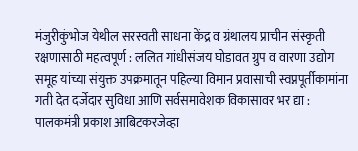मंजुरीकुंभोज येथील सरस्वती साधना केंद्र व ग्रंथालय प्राचीन संस्कृती रक्षणासाठी महत्वपूर्ण : ललित गांधीसंजय घोडावत ग्रुप व वारणा उद्योग समूह यांच्या संयुक्त उपक्रमातून पहिल्या विमान प्रवासाची स्वप्नपूर्तीकामांना गती देत दर्जेदार सुविधा आणि सर्वसमावेशक विकासावर भर द्या : पालकमंत्री प्रकाश आबिटकरजेव्हा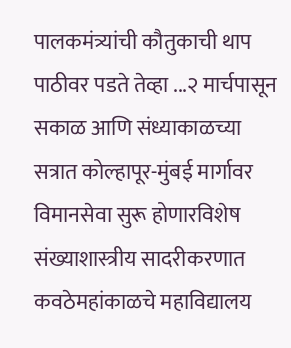पालकमंत्र्यांची कौतुकाची थाप पाठीवर पडते तेव्हा ...२ मार्चपासून सकाळ आणि संध्याकाळच्या सत्रात कोल्हापूर-मुंबई मार्गावर विमानसेवा सुरू होणारविशेष संख्याशास्त्रीय सादरीकरणात कवठेमहांकाळचे महाविद्यालय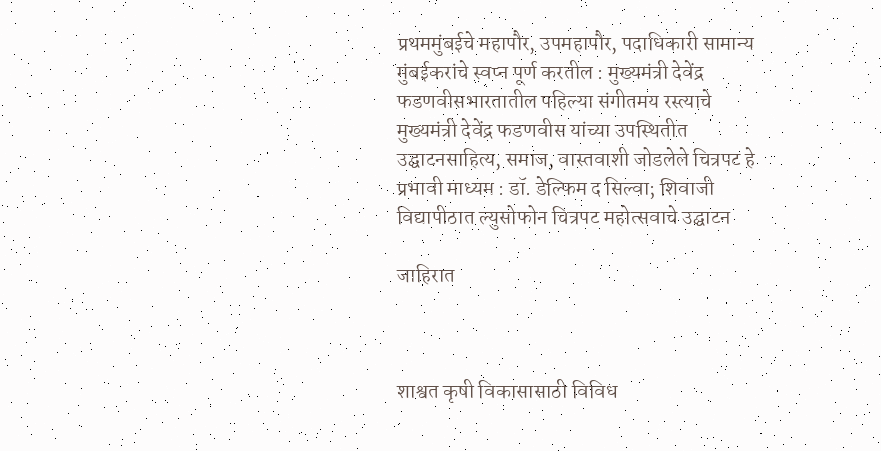प्रथममुंबईचे महापौर, उपमहापौर, पदाधिकारी सामान्य मुंबईकरांचे स्वप्न पूर्ण करतील : मुख्यमंत्री देवेंद्र फडणवीसभारतातील पहिल्या संगीतमय रस्त्याचे मुख्यमंत्री देवेंद्र फडणवीस यांच्या उपस्थितीत उद्घाटनसाहित्य, समाज, वास्तवाशी जोडलेले चित्रपट हे प्रभावी माध्यम : डॉ. डेल्फिम द सिल्वा; शिवाजी विद्यापीठात ल्युसोफोन चित्रपट महोत्सवाचे उद्घाटन

जाहिरात



शाश्वत कृषी विकासासाठी विविध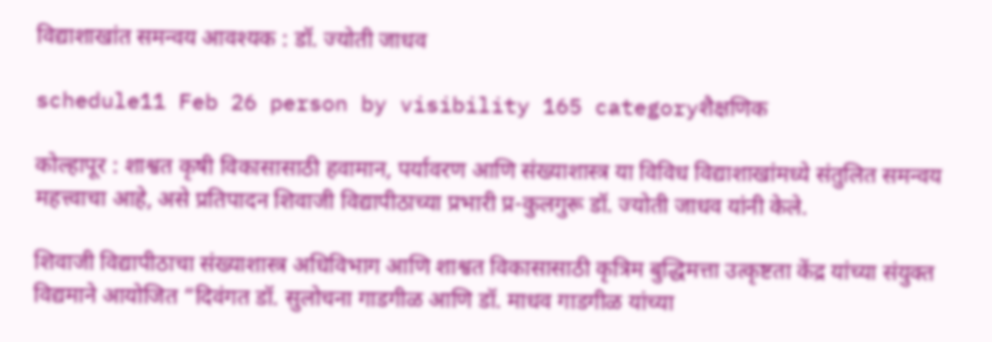विद्याशाखांत समन्वय आवश्यक : डॉ. ज्योती जाधव

schedule11 Feb 26 person by visibility 165 categoryशैक्षणिक

कोल्हापूर : शाश्वत कृषी विकासासाठी हवामान, पर्यावरण आणि संख्याशास्त्र या विविध विद्याशाखांमध्ये संतुलित समन्वय महत्त्वाचा आहे, असे प्रतिपादन शिवाजी विद्यापीठाच्या प्रभारी प्र-कुलगुरू डॉ. ज्योती जाधव यांनी केले.

शिवाजी विद्यापीठाचा संख्याशास्त्र अधिविभाग आणि शाश्वत विकासासाठी कृत्रिम बुद्धिमत्ता उत्कृष्टता केंद्र यांच्या संयुक्त विद्यमाने आयोजित “दिवंगत डॉ. सुलोचना गाडगीळ आणि डॉ. माधव गाडगीळ यांच्या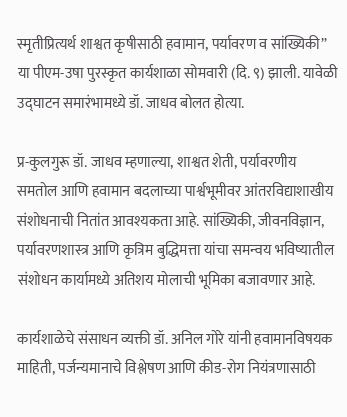स्मृतीप्रित्यर्थ शाश्वत कृषीसाठी हवामान, पर्यावरण व सांख्यिकी” या पीएम-उषा पुरस्कृत कार्यशाळा सोमवारी (दि. ९) झाली. यावेळी उद्घाटन समारंभामध्ये डॉ. जाधव बोलत होत्या.

प्र-कुलगुरू डॉ. जाधव म्हणाल्या, शाश्वत शेती, पर्यावरणीय समतोल आणि हवामान बदलाच्या पार्श्वभूमीवर आंतरविद्याशाखीय संशोधनाची नितांत आवश्यकता आहे. सांख्यिकी, जीवनविज्ञान, पर्यावरणशास्त्र आणि कृत्रिम बुद्धिमत्ता यांचा समन्वय भविष्यातील संशोधन कार्यामध्ये अतिशय मोलाची भूमिका बजावणार आहे.

कार्यशाळेचे संसाधन व्यक्ती डॉ. अनिल गोरे यांनी हवामानविषयक माहिती, पर्जन्यमानाचे विश्लेषण आणि कीड-रोग नियंत्रणासाठी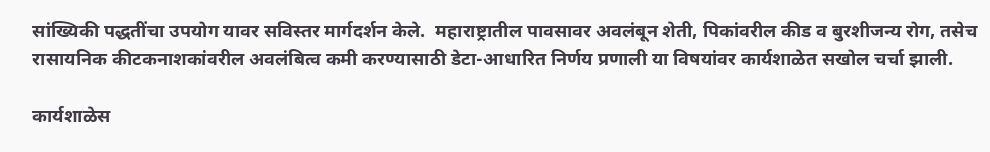सांख्यिकी पद्धतींचा उपयोग यावर सविस्तर मार्गदर्शन केले.  महाराष्ट्रातील पावसावर अवलंबून शेती, पिकांवरील कीड व बुरशीजन्य रोग, तसेच रासायनिक कीटकनाशकांवरील अवलंबित्व कमी करण्यासाठी डेटा-आधारित निर्णय प्रणाली या विषयांवर कार्यशाळेत सखोल चर्चा झाली.

कार्यशाळेस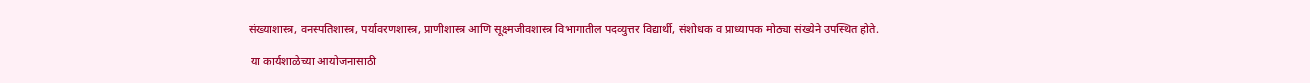संख्याशास्त्र, वनस्पतिशास्त्र, पर्यावरणशास्त्र, प्राणीशास्त्र आणि सूक्ष्मजीवशास्त्र विभागातील पदव्युत्तर विद्यार्थी, संशोधक व प्राध्यापक मोठ्या संख्येने उपस्थित होते.

 या कार्यशाळेच्या आयोजनासाठी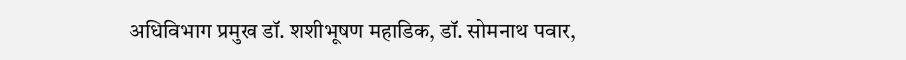अधिविभाग प्रमुख डॉ. शशीभूषण महाडिक, डॉ. सोमनाथ पवार,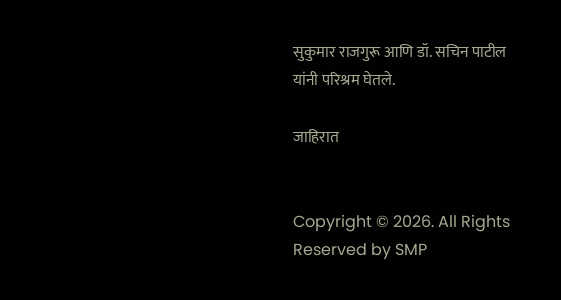सुकुमार राजगुरू आणि डॉ. सचिन पाटील यांनी परिश्रम घेतले.

जाहिरात


Copyright © 2026. All Rights Reserved by SMP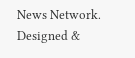News Network.
Designed &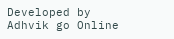Developed by Adhvik go Online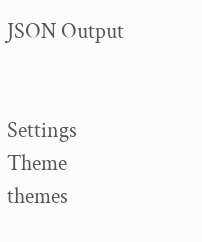JSON Output


Settings
Theme
themes